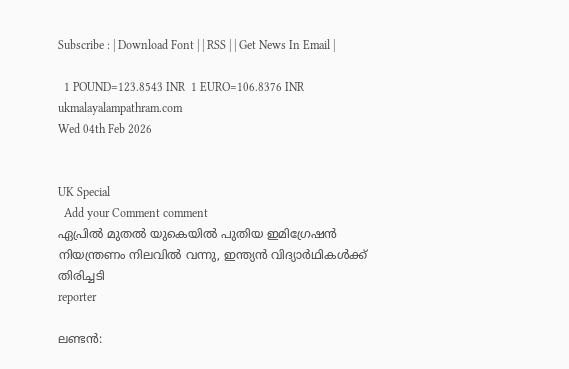Subscribe : | Download Font | | RSS | | Get News In Email |

  1 POUND=123.8543 INR  1 EURO=106.8376 INR
ukmalayalampathram.com
Wed 04th Feb 2026


UK Special
  Add your Comment comment
ഏപ്രില്‍ മുതല്‍ യുകെയില്‍ പുതിയ ഇമിഗ്രേഷന്‍ നിയന്ത്രണം നിലവില്‍ വന്നു, ഇന്ത്യന്‍ വിദ്യാര്‍ഥികള്‍ക്ക് തിരിച്ചടി
reporter

ലണ്ടന്‍: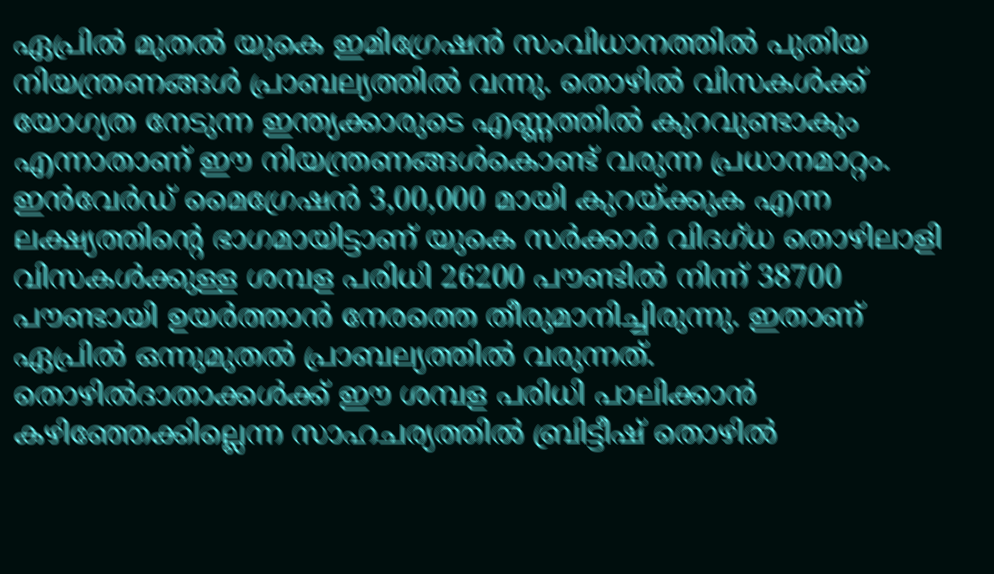ഏപ്രില്‍ മുതല്‍ യുകെ ഇമിഗ്രേഷന്‍ സംവിധാനത്തില്‍ പുതിയ നിയന്ത്രണങ്ങള്‍ പ്രാബല്യത്തില്‍ വന്നു. തൊഴില്‍ വിസകള്‍ക്ക് യോഗ്യത നേടുന്ന ഇന്ത്യക്കാരുടെ എണ്ണത്തില്‍ കുറവുണ്ടാകും എന്നാതാണ് ഈ നിയന്ത്രണങ്ങള്‍കൊണ്ട് വരുന്ന പ്രധാനമാറ്റം. ഇന്‍വേര്‍ഡ് മൈഗ്രേഷന്‍ 3,00,000 മായി കുറയ്ക്കുക എന്ന ലക്ഷ്യത്തിന്റെ ഭാഗമായിട്ടാണ് യുകെ സര്‍ക്കാര്‍ വിദഗ്ധ തൊഴിലാളി വിസകള്‍ക്കുള്ള ശമ്പള പരിധി 26200 പൗണ്ടില്‍ നിന്ന് 38700 പൗണ്ടായി ഉയര്‍ത്താന്‍ നേരത്തെ തീരുമാനിച്ചിരുന്നു. ഇതാണ് ഏപ്രില്‍ ഒന്നുമുതല്‍ പ്രാബല്യത്തില്‍ വരുന്നത്. തൊഴില്‍ദാതാക്കള്‍ക്ക് ഈ ശമ്പള പരിധി പാലിക്കാന്‍ കഴിഞ്ഞേക്കില്ലെന്ന സാഹചര്യത്തില്‍ ബ്രിട്ടീഷ് തൊഴില്‍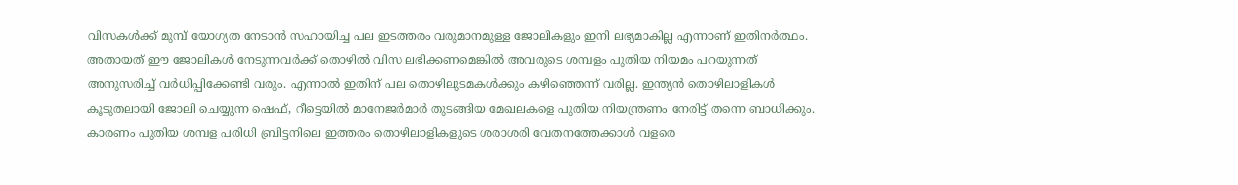വിസകള്‍ക്ക് മുമ്പ് യോഗ്യത നേടാന്‍ സഹായിച്ച പല ഇടത്തരം വരുമാനമുള്ള ജോലികളും ഇനി ലഭ്യമാകില്ല എന്നാണ് ഇതിനര്‍ത്ഥം. അതായത് ഈ ജോലികള്‍ നേടുന്നവര്‍ക്ക് തൊഴില്‍ വിസ ലഭിക്കണമെങ്കില്‍ അവരുടെ ശമ്പളം പുതിയ നിയമം പറയുന്നത് അനുസരിച്ച് വര്‍ധിപ്പിക്കേണ്ടി വരും. എന്നാല്‍ ഇതിന് പല തൊഴിലുടമകള്‍ക്കും കഴിഞ്ഞെന്ന് വരില്ല. ഇന്ത്യന്‍ തൊഴിലാളികള്‍ കൂടുതലായി ജോലി ചെയ്യുന്ന ഷെഫ്, റീട്ടെയില്‍ മാനേജര്‍മാര്‍ തുടങ്ങിയ മേഖലകളെ പുതിയ നിയന്ത്രണം നേരിട്ട് തന്നെ ബാധിക്കും. കാരണം പുതിയ ശമ്പള പരിധി ബ്രിട്ടനിലെ ഇത്തരം തൊഴിലാളികളുടെ ശരാശരി വേതനത്തേക്കാള്‍ വളരെ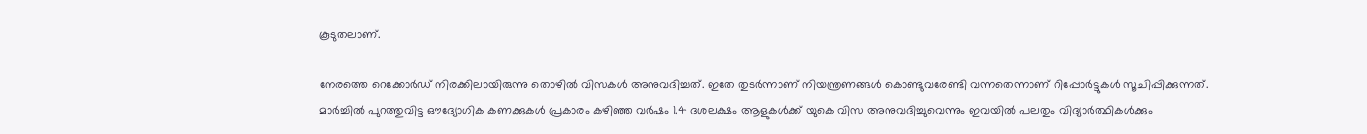കൂടുതലാണ്.

നേരത്തെ റെക്കോര്‍ഡ് നിരക്കിലായിരുന്നു തൊഴില്‍ വിസകള്‍ അനുവദിച്ചത്. ഇതേ തുടര്‍ന്നാണ് നിയന്ത്രണങ്ങള്‍ കൊണ്ടുവരേണ്ടി വന്നതെന്നാണ് റിപ്പോര്‍ട്ടുകള്‍ സൂചിപ്പിക്കുന്നത്. മാര്‍ച്ചില്‍ പുറത്തുവിട്ട ഔദ്യോഗിക കണക്കുകള്‍ പ്രകാരം കഴിഞ്ഞ വര്‍ഷം 1.4 ദശലക്ഷം ആളുകള്‍ക്ക് യുകെ വിസ അനുവദിച്ചുവെന്നും ഇവയില്‍ പലതും വിദ്യാര്‍ത്ഥികള്‍ക്കും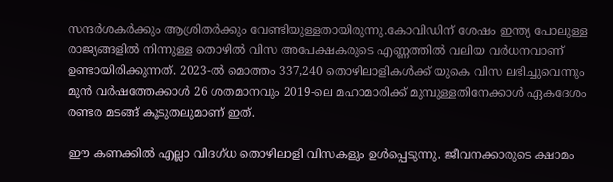സന്ദര്‍ശകര്‍ക്കും ആശ്രിതര്‍ക്കും വേണ്ടിയുള്ളതായിരുന്നു.കോവിഡിന് ശേഷം ഇന്ത്യ പോലുള്ള രാജ്യങ്ങളില്‍ നിന്നുള്ള തൊഴില്‍ വിസ അപേക്ഷകരുടെ എണ്ണത്തില്‍ വലിയ വര്‍ധനവാണ് ഉണ്ടായിരിക്കുന്നത്. 2023-ല്‍ മൊത്തം 337,240 തൊഴിലാളികള്‍ക്ക് യുകെ വിസ ലഭിച്ചുവെന്നും മുന്‍ വര്‍ഷത്തേക്കാള്‍ 26 ശതമാനവും 2019-ലെ മഹാമാരിക്ക് മുമ്പുള്ളതിനേക്കാള്‍ ഏകദേശം രണ്ടര മടങ്ങ് കൂടുതലുമാണ് ഇത്.

ഈ കണക്കില്‍ എല്ലാ വിദഗ്ധ തൊഴിലാളി വിസകളും ഉള്‍പ്പെടുന്നു. ജീവനക്കാരുടെ ക്ഷാമം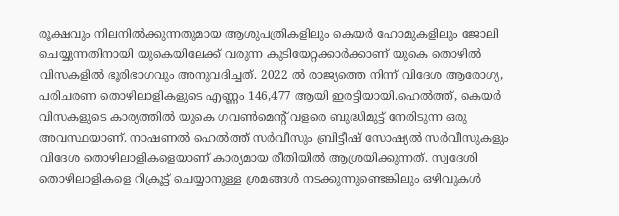രൂക്ഷവും നിലനില്‍ക്കുന്നതുമായ ആശുപത്രികളിലും കെയര്‍ ഹോമുകളിലും ജോലി ചെയ്യുന്നതിനായി യുകെയിലേക്ക് വരുന്ന കുടിയേറ്റക്കാര്‍ക്കാണ് യുകെ തൊഴില്‍ വിസകളില്‍ ഭൂരിഭാഗവും അനുവദിച്ചത്. 2022 ല്‍ രാജ്യത്തെ നിന്ന് വിദേശ ആരോഗ്യ, പരിചരണ തൊഴിലാളികളുടെ എണ്ണം 146,477 ആയി ഇരട്ടിയായി.ഹെല്‍ത്ത്, കെയര്‍ വിസകളുടെ കാര്യത്തില്‍ യുകെ ഗവണ്‍മെന്റ് വളരെ ബുദ്ധിമുട്ട് നേരിടുന്ന ഒരു അവസ്ഥയാണ്. നാഷണല്‍ ഹെല്‍ത്ത് സര്‍വീസും ബ്രിട്ടീഷ് സോഷ്യല്‍ സര്‍വീസുകളും വിദേശ തൊഴിലാളികളെയാണ് കാര്യമായ രീതിയില്‍ ആശ്രയിക്കുന്നത്. സ്വദേശി തൊഴിലാളികളെ റിക്രൂട്ട് ചെയ്യാനുള്ള ശ്രമങ്ങള്‍ നടക്കുന്നുണ്ടെങ്കിലും ഒഴിവുകള്‍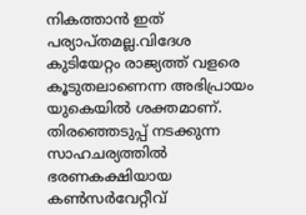നികത്താന്‍ ഇത് പര്യാപ്തമല്ല.വിദേശ കുടിയേറ്റം രാജ്യത്ത് വളരെ കൂടുതലാണെന്ന അഭിപ്രായം യുകെയില്‍ ശക്തമാണ്. തിരഞ്ഞെടുപ്പ് നടക്കുന്ന സാഹചര്യത്തില്‍ ഭരണകക്ഷിയായ കണ്‍സര്‍വേറ്റീവ്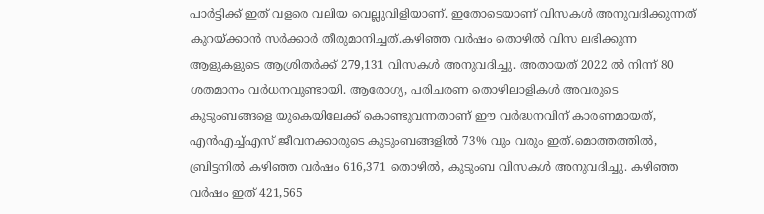പാര്‍ട്ടിക്ക് ഇത് വളരെ വലിയ വെല്ലുവിളിയാണ്. ഇതോടെയാണ് വിസകള്‍ അനുവദിക്കുന്നത് കുറയ്ക്കാന്‍ സര്‍ക്കാര്‍ തീരുമാനിച്ചത്.കഴിഞ്ഞ വര്‍ഷം തൊഴില്‍ വിസ ലഭിക്കുന്ന ആളുകളുടെ ആശ്രിതര്‍ക്ക് 279,131 വിസകള്‍ അനുവദിച്ചു. അതായത് 2022 ല്‍ നിന്ന് 80 ശതമാനം വര്‍ധനവുണ്ടായി. ആരോഗ്യ, പരിചരണ തൊഴിലാളികള്‍ അവരുടെ കുടുംബങ്ങളെ യുകെയിലേക്ക് കൊണ്ടുവന്നതാണ് ഈ വര്‍ദ്ധനവിന് കാരണമായത്, എന്‍എച്ച്എസ് ജീവനക്കാരുടെ കുടുംബങ്ങളില്‍ 73% വും വരും ഇത്.മൊത്തത്തില്‍, ബ്രിട്ടനില്‍ കഴിഞ്ഞ വര്‍ഷം 616,371 തൊഴില്‍, കുടുംബ വിസകള്‍ അനുവദിച്ചു. കഴിഞ്ഞ വര്‍ഷം ഇത് 421,565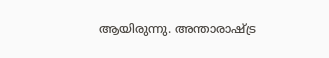ആയിരുന്നു. അന്താരാഷ്ട്ര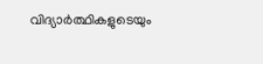വിദ്യാര്‍ത്ഥികളുടെയും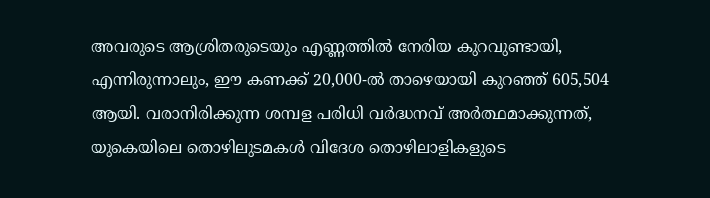അവരുടെ ആശ്രിതരുടെയും എണ്ണത്തില്‍ നേരിയ കുറവുണ്ടായി, എന്നിരുന്നാലും, ഈ കണക്ക് 20,000-ല്‍ താഴെയായി കുറഞ്ഞ് 605,504 ആയി. വരാനിരിക്കുന്ന ശമ്പള പരിധി വര്‍ദ്ധനവ് അര്‍ത്ഥമാക്കുന്നത്, യുകെയിലെ തൊഴിലുടമകള്‍ വിദേശ തൊഴിലാളികളുടെ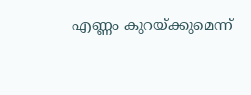എണ്ണം കുറയ്ക്കുമെന്ന്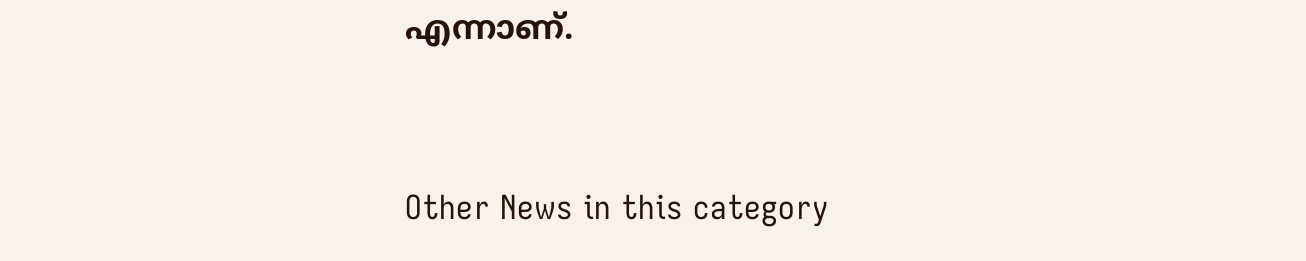എന്നാണ്.


Other News in this category